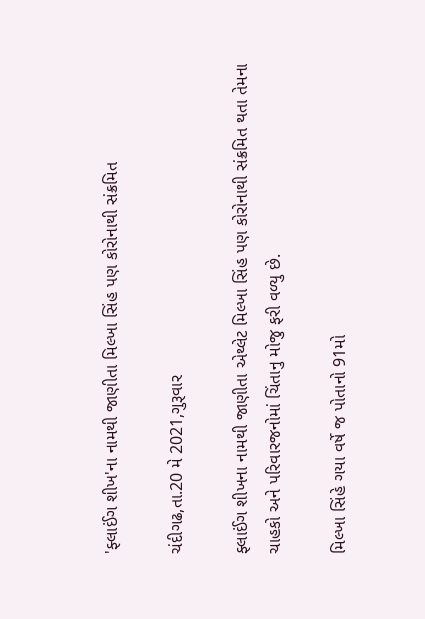'ફ્લાઈંગ શીખ'ના નામથી જાણીતા મિલ્ખા સિંહ પણ કોરોનાથી સંક્રમિત

ચંદીગઢ,તા.20 મે 2021,ગુરૂવાર

ફ્લાઈંગ શીખના નામથી જાણીતા એથ્લેટ મિલ્ખા સિંહ પણ કોરોનાથી સંક્રમિત થતા તેમના ચાહકો અને પરિવારજનોમાં ચિંતાનુ મોજુ ફરી વળ્યુ છે.

મિલ્ખા સિંહે ગયા વર્ષે જ પોતાનો 91મો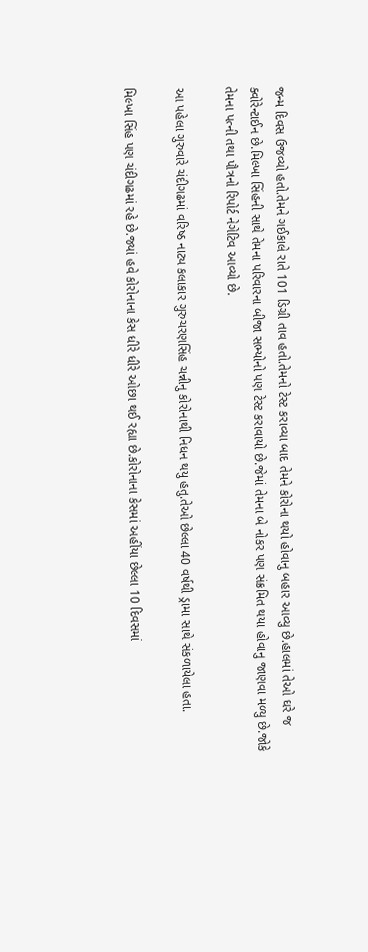જન્મ દિવસ ઉજવ્યો હતો.તેમને ગઈકાલે રાતે 101 ડિગ્રી તાવ હતો.તેમનો ટેસ્ટ કરાવ્યા બાદ તેમને કોરોના થયો હોવાનુ બહાર આવ્યુ છે.હાલમાં તેઓ ઘરે જ ક્વોરેન્ટાઈન છે.મિલ્ખા સિંહની સાથે તેમના પરિવારના બીજા સભ્યોનો પણ ટેસ્ટ કરાવાયો છે.જેમાં તેમના બે નોકર પણ સંક્રમિત થયા હોવાનુ જાણવા મળ્યુ છે.જોકે તેમના પત્ની તથા પૌત્રનો રિપોર્ટ નેગેટિવ આવ્યો છે.

આ પહેલા ગુરુવારે ચંદીગઢમાં વરિષ્ઠ નાટ્ય કલાકાર ગુરુચરણસિંહ ચન્નીનુ કોરોનાથી નિધન થયુ હતુ.તેઓ છેલ્લા 40 વર્ષથી ડ્રામા સાથે સંકળાયેલા હતા.

મિલ્ખા સિંહ પણ ચંદીગઢમાં રહે છે.જ્યાં હવે કોરોનાના કેસ ધીરે ધીરે ઓછા થઈ રહ્યા છે.કોરોનાના કેસમાં અહીંયા છેલ્લા 10 દિવસમાં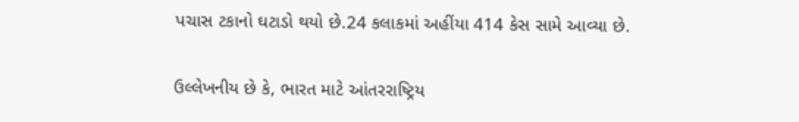પચાસ ટકાનો ઘટાડો થયો છે.24 કલાકમાં અહીંયા 414 કેસ સામે આવ્યા છે.

ઉલ્લેખનીય છે કે, ભારત માટે આંતરરાષ્ટ્રિય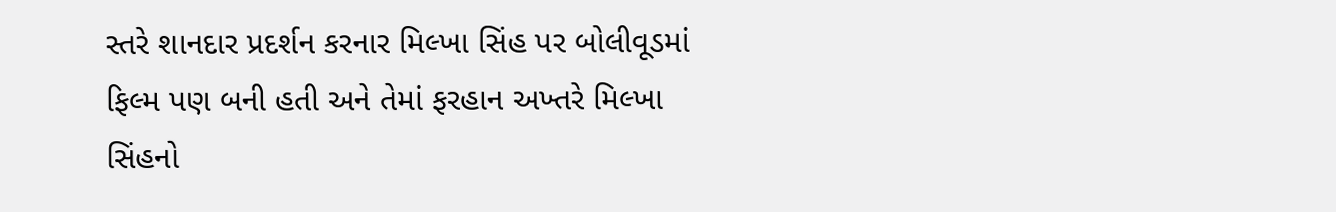સ્તરે શાનદાર પ્રદર્શન કરનાર મિલ્ખા સિંહ પર બોલીવૂડમાં ફિલ્મ પણ બની હતી અને તેમાં ફરહાન અખ્તરે મિલ્ખા સિંહનો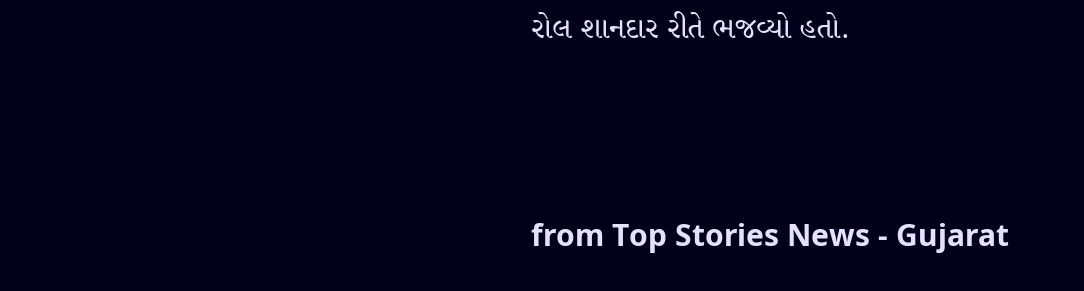રોલ શાનદાર રીતે ભજવ્યો હતો.



from Top Stories News - Gujarat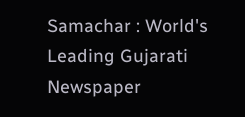Samachar : World's Leading Gujarati Newspaper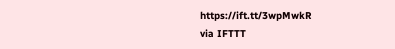https://ift.tt/3wpMwkR
via IFTTT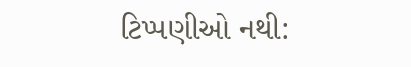ટિપ્પણીઓ નથી: